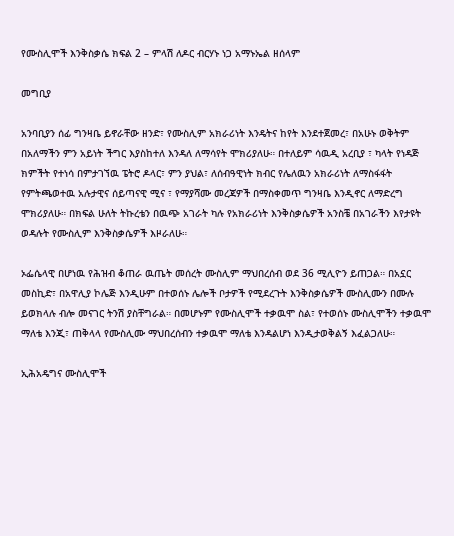የሙስሊሞች እንቅስቃሴ ክፍል 2 – ምላሽ ለዶር ብርሃኑ ነጋ አማኑኤል ዘሰላም

መግቢያ

አንባቢያን ሰፊ ግንዛቤ ይኖራቸው ዘንድ፣ የሙስሊም አክራሪነት እንዴትና ከየት እንደተጀመረ፣ በአሁኑ ወቅትም በአለማችን ምን አይነት ችግር እያስከተለ እንዳለ ለማሳየት ሞክሪያለሁ። በተለይም ሳዉዲ አረቢያ ፣ ካላት የነዳጅ ክምችት የተነሳ በምታገኘዉ ፔትሮ ዶላር፣ ምን ያህል፣ ለሰብዓዊነት ክብር የሌለዉን አክራሪነት ለማስፋፋት የምትጫወተዉ አሉታዊና ሰይጣናዊ ሚና ፣ የማያሻሙ መረጃዎች በማስቀመጥ ግንዛቤ እንዲኖር ለማድረግ ሞክሪያለሁ። በክፍል ሁለት ትኩረቴን በዉጭ አገራት ካሉ የአክራሪነት እንቅስቃሴዎች አንስቼ በአገራችን እየታዩት ወዳሉት የሙስሊም እንቅስቃሴዎች እዞራለሁ።

ኦፌሴላዊ በሆነዉ የሕዝብ ቆጠራ ዉጤት መሰረት ሙስሊም ማህበረሰብ ወደ 36 ሚሊዮን ይጠጋል። በአኗር መስኪድ፣ በአዋሊያ ኮሌጅ እንዲሁም በተወሰኑ ሌሎች ቦታዎች የሚደረጉት እንቅስቃሴዎች ሙስሊሙን በሙሉ ይወክላሉ ብሎ መናገር ትንሽ ያስቸግራል። በመሆኑም የሙስሊሞች ተቃዉሞ ስል፣ የተወሰኑ ሙስሊሞችን ተቃዉሞ ማለቴ እንጂ፣ ጠቅላላ የሙስሊሙ ማህበረሰብን ተቃዉሞ ማለቴ እንዳልሆነ እንዲታወቅልኝ እፈልጋለሁ።

ኢሕአዴግና ሙስሊሞች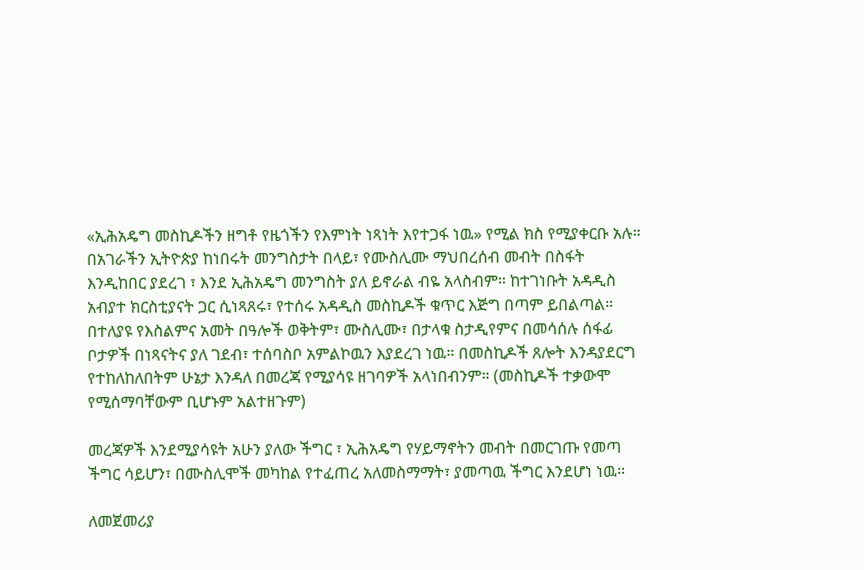«ኢሕአዴግ መስኪዶችን ዘግቶ የዜጎችን የእምነት ነጻነት እየተጋፋ ነዉ» የሚል ክስ የሚያቀርቡ አሉ። በአገራችን ኢትዮጵያ ከነበሩት መንግስታት በላይ፣ የሙስሊሙ ማህበረሰብ መብት በስፋት እንዲከበር ያደረገ ፣ እንደ ኢሕአዴግ መንግስት ያለ ይኖራል ብዬ አላስብም። ከተገነቡት አዳዲስ አብያተ ክርስቲያናት ጋር ሲነጻጸሩ፣ የተሰሩ አዳዲስ መስኪዶች ቁጥር እጅግ በጣም ይበልጣል። በተለያዩ የእስልምና አመት በዓሎች ወቅትም፣ ሙስሊሙ፣ በታላቁ ስታዲየምና በመሳሰሉ ሰፋፊ ቦታዎች በነጻናትና ያለ ገደብ፣ ተሰባስቦ አምልኮዉን እያደረገ ነዉ። በመስኪዶች ጸሎት እንዳያደርግ የተከለከለበትም ሁኔታ እንዳለ በመረጃ የሚያሳዩ ዘገባዎች አላነበብንም። (መስኪዶች ተቃውሞ የሚሰማባቸውም ቢሆኑም አልተዘጉም)

መረጃዎች እንደሚያሳዩት አሁን ያለው ችግር ፣ ኢሕአዴግ የሃይማኖትን መብት በመርገጡ የመጣ ችግር ሳይሆን፣ በሙስሊሞች መካከል የተፈጠረ አለመስማማት፣ ያመጣዉ ችግር እንደሆነ ነዉ።

ለመጀመሪያ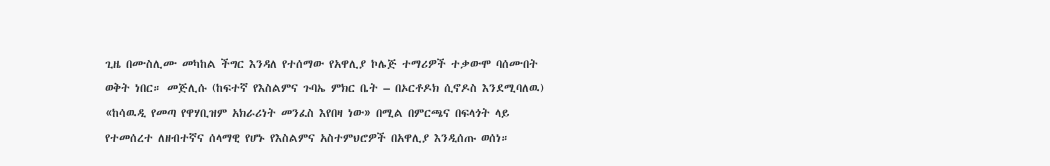ጊዜ በሙስሊሙ መካከል ችግር እንዳለ የተሰማው የአዋሊያ ኮሌጅ ተማሪዎች ተቃውሞ ባሰሙበት ወቅት ነበር። መጅሊሱ (ከፍተኛ የእስልምና ጉባኤ ምክር ቤት – በኦርቶዶክ ሲኖዶስ እንደሚባለዉ) «ከሳዉዲ የመጣ የዋሃቢዝም አክራሪነት መንፈስ እየበዛ ነው» በሚል በምርጫና በፍላጎት ላይ የተመሰረተ ለዘብተኛና ሰላማዊ የሆኑ የእስልምና አስተምህሮዎች በአዋሊያ እንዲሰጡ ወሰነ።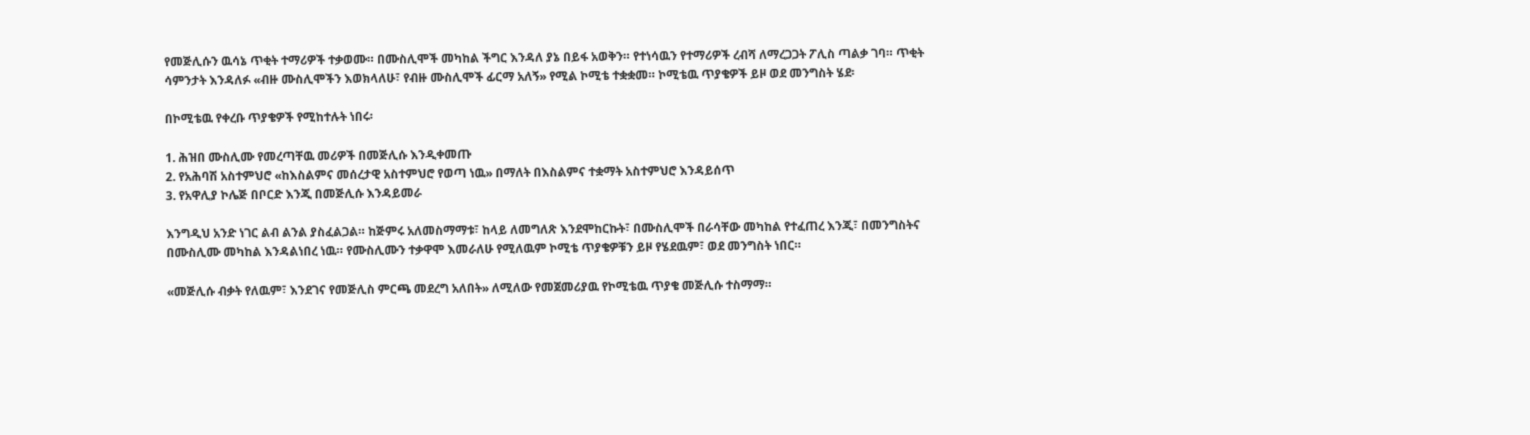የመጅሊሱን ዉሳኔ ጥቂት ተማሪዎች ተቃወሙ። በሙስሊሞች መካከል ችግር እንዳለ ያኔ በይፋ አወቅን። የተነሳዉን የተማሪዎች ረብሻ ለማረጋጋት ፖሊስ ጣልቃ ገባ። ጥቂት ሳምንታት እንዳለፉ «ብዙ ሙስሊሞችን እወክላለሁ፣ የብዙ ሙስሊሞች ፊርማ አለኝ» የሚል ኮሚቴ ተቋቋመ። ኮሚቴዉ ጥያቄዎች ይዞ ወደ መንግስት ሄደ፡

በኮሚቴዉ የቀረቡ ጥያቄዎች የሚከተሉት ነበሩ፡

1. ሕዝበ ሙስሊሙ የመረጣቸዉ መሪዎች በመጅሊሱ እንዲቀመጡ
2. የአሕባሽ አስተምህሮ «ከእስልምና መሰረታዊ አስተምህሮ የወጣ ነዉ» በማለት በእስልምና ተቋማት አስተምህሮ እንዳይሰጥ
3. የአዋሊያ ኮሌጅ በቦርድ እንጂ በመጅሊሱ እንዳይመራ

እንግዲህ አንድ ነገር ልብ ልንል ያስፈልጋል። ከጅምሩ አለመስማማቱ፣ ከላይ ለመግለጽ እንደሞከርኩት፣ በሙስሊሞች በራሳቸው መካከል የተፈጠረ እንጂ፣ በመንግስትና በሙስሊሙ መካከል እንዳልነበረ ነዉ። የሙስሊሙን ተቃዋሞ እመራለሁ የሚለዉም ኮሚቴ ጥያቄዎቹን ይዞ የሄደዉም፣ ወደ መንግስት ነበር።

«መጅሊሱ ብቃት የለዉም፣ እንደገና የመጅሊስ ምርጫ መደረግ አለበት» ለሚለው የመጀመሪያዉ የኮሚቴዉ ጥያቄ መጅሊሱ ተስማማ።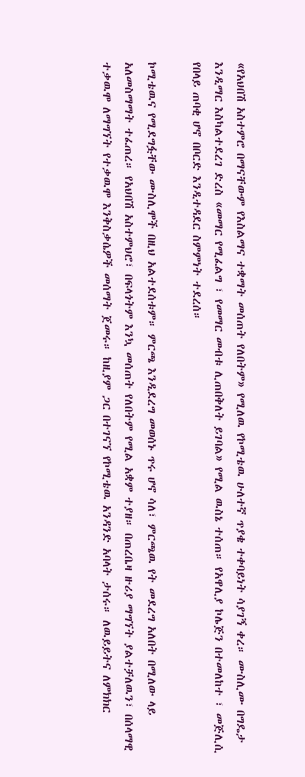«የአህበሽ አስተምሮ በማናቸውም የእስልማና ተቋማት መሰጠት የለበትም» የሚለዉ የኮሚቴዉ ሁለተኛ ጥያቄ ተቀባይነት ሳያገኝ ቀረ። ሙስሊሙ በግዴታ እንዲማር እስካልተደረገ ድረስ «መማር የሚፈልግ ፣ የመማር መብቱ ሊጠበቅለት ይገባል» የሚል ዉስኔ ተሰጠ። የአዋሊያ ኮሌጅን በተመለከተ ፣ መጅሊሲ የበላይ ጠባቂ ሆኖ በቦርድ እንዲተዳደር ስምምነት ተደረሰ።

ኮሚቴዉና የሚደግፏቸው ሙስሊሞች በዚህ አልተደሰቱም። ምርጫ እንዲደረግ መወሰኑ ጥሩ ሆኖ ሳለ፣ ምርጫዉ የት መደረግ አለበት በሚለው ላይ አለመስማማት ተፈጠረ። የአህበሽ አስተምህሮ፣ በፍላጎትም እንኳ መሰጠት የለበትም የሚል አቋም ተያዘ። በጠረቤዛ ዙሪያ ማግኘት ያልተቻለዉን፣ በሰላማዊ ተቃዉሞ ለማግኘት የተቃዉሞ እንቅስቃሴዎች መሰማት ጀመሩ። ከዚያም ጋር በተገናኘ የኮሚቴዉ አንዳንድ አባላት ታሰሩ። ለዉይይትና ለምክክር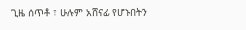ጊዜ ሰጥቶ ፣ ሁሉም አሸናፊ የሆኑበትን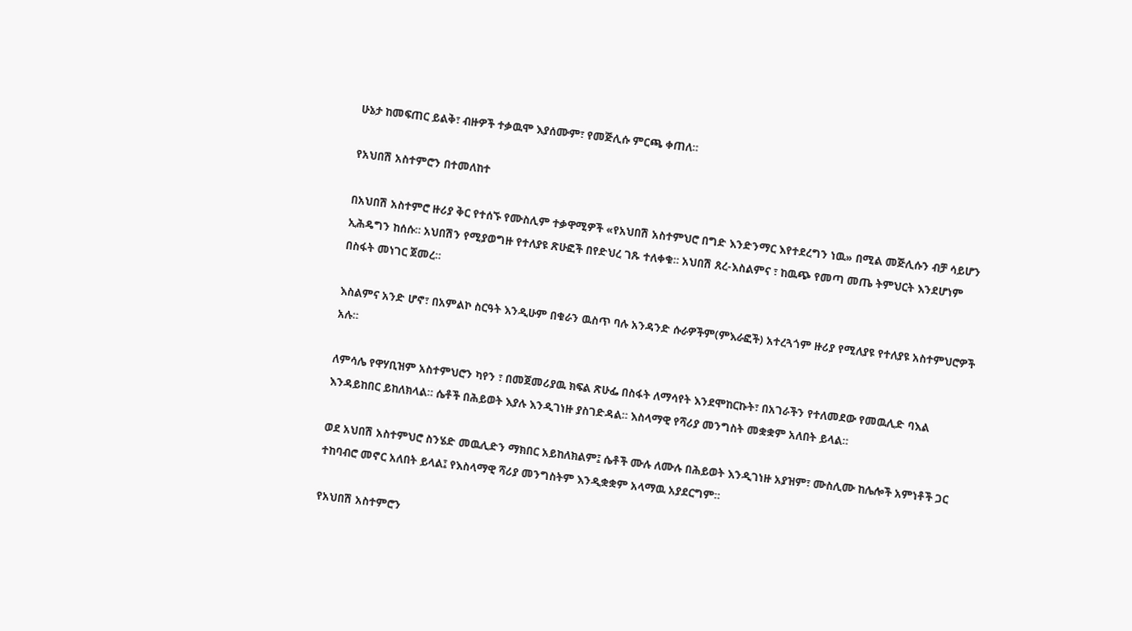ሁኔታ ከመፍጠር ይልቅ፣ ብዙዎች ተቃዉሞ እያሰሙም፣ የመጅሊሱ ምርጫ ቀጠለ።

የአህበሽ አስተምሮን በተመለከተ

በአህበሽ አስተምሮ ዙሪያ ቅር የተሰኙ የሙስሊም ተቃዋሚዎች «የአህበሽ አስተምህሮ በግድ እንድንማር እየተደረግን ነዉ» በሚል መጅሊሱን ብቻ ሳይሆን ኢሕዴግን ከሰሱ። አህበሽን የሚያወግዙ የተለያዩ ጽሁፎች በየድህረ ገጹ ተለቀቁ። አህበሽ ጸረ-እስልምና ፣ ከዉጭ የመጣ መጤ ትምህርት እንደሆነም በስፋት መነገር ጀመረ።

እስልምና አንድ ሆኖ፣ በአምልኮ ስርዓት እንዲሁም በቁራን ዉስጥ ባሉ አንዳንድ ሱራዎችም(ምእራፎች) አተረጓጎም ዙሪያ የሚለያዩ የተለያዩ አስተምህሮዎች አሉ።

ለምሳሌ የዋሃቢዝም አስተምህሮን ካየን ፣ በመጀመሪያዉ ክፍል ጽሁፌ በስፋት ለማሳየት እንደሞከርኩት፣ በአገራችን የተለመደው የመዉሊድ ባእል እንዳይከበር ይከለክላል። ሴቶች በሕይወት እያሉ እንዲገነዙ ያስገድዳል። እስላማዊ የሻሪያ መንግስት መቋቋም አለበት ይላል።

ወደ አህበሽ አስተምህሮ ስንሄድ መዉሊድን ማክበር አይከለክልም፤ ሴቶች ሙሉ ለሙሉ በሕይወት እንዲገነዙ አያዝም፣ ሙስሊሙ ከሌሎች አምነቶች ጋር ተከባብሮ መኖር አለበት ይላል፤ የእስላማዊ ሻሪያ መንግስትም እንዲቋቋም አላማዉ አያደርግም።

የአህበሽ አስተምሮን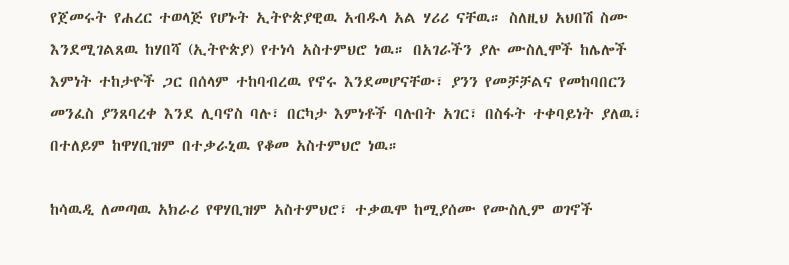የጀመሩት የሐረር ተወላጅ የሆኑት ኢትዮጵያዊዉ አብዱላ አል ሃሪሪ ናቸዉ። ስለዚህ አህበሽ ስሙ እንደሚገልጸዉ ከሃበሻ (ኢትዮጵያ) የተነሳ አስተምህሮ ነዉ። በአገራችን ያሉ ሙስሊሞች ከሌሎች እምነት ተከታዮች ጋር በሰላም ተከባብረዉ የኖሩ እንደመሆናቸው፣ ያንን የመቻቻልና የመከባበርን መንፈስ ያንጸባረቀ እንደ ሊባኖስ ባሉ፣ በርካታ እምነቶች ባሉበት አገር፣ በስፋት ተቀባይነት ያለዉ፣ በተለይም ከዋሃቢዝም በተቃራኒዉ የቆመ አስተምህሮ ነዉ።

ከሳዉዲ ለመጣዉ አክራሪ የዋሃቢዝም አስተምህሮ፣ ተቃዉሞ ከሚያሰሙ የሙስሊም ወገኖች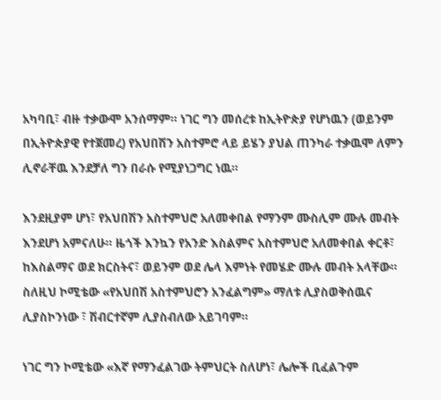አካባቢ፣ ብዙ ተቃውሞ አንሰማም። ነገር ግን መሰረቱ ከኢትዮጵያ የሆነዉን (ወይንም በኢትዮጵያዊ የተጀመረ) የአህበሽን አስተምሮ ላይ ይሄን ያህል ጠንካራ ተቃዉሞ ለምን ሊኖራቸዉ እንደቻለ ግን በራሱ የሚያነጋግር ነዉ።

እንደዚያም ሆነ፣ የአህበሽን አስተምህሮ አለመቀበል የማንም ሙስሊም ሙሉ መብት እንደሆነ አምናለሁ። ዜጎች እንኳን የአንድ እስልምና አስተምህሮ አለመቀበል ቀርቶ፣ ከእስልማና ወደ ክርስትና፣ ወይንም ወደ ሌላ እምነት የመሄድ ሙሉ መብት አላቸው። ስለዚህ ኮሚቴው «የአህበሽ አስተምህሮን አንፈልግም» ማለቱ ሊያስወቅሰዉና ሊያስኮንነው ፣ ሽብርተኛም ሊያስብለው አይገባም።

ነገር ግን ኮሚቴው «እኛ የማንፈልገው ትምህርት ስለሆነ፣ ሌሎች ቢፈልጉም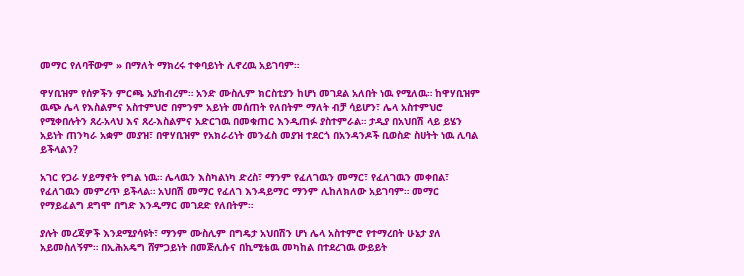መማር የለባቸውም » በማለት ማክረሩ ተቀባይነት ሊኖረዉ አይገባም።

ዋሃቢዝም የሰዎችን ምርጫ አያከብረም። አንድ ሙስሊም ክርስቲያን ከሆነ መገደል አለበት ነዉ የሚለዉ። ከዋሃቢዝም ዉጭ ሌላ የእስልምና አስተምህሮ በምንም አይነት መሰጠት የለበትም ማለት ብቻ ሳይሆን፣ ሌላ አስተምህሮ የሚቀበሉትን ጸረ-አላህ እና ጸረ-እስልምና አድርገዉ በመቁጠር እንዲጠፉ ያስተምራል። ታዲያ በአህበሽ ላይ ይሄን አይነት ጠንካራ አቋም መያዝ፣ በዋሃቢዝም የአክራሪነት መንፈስ መያዝ ተደርጎ በአንዳንዶች ቢወስድ ስሀትት ነዉ ሊባል ይችላልን?

አገር የጋራ ሃይማኖት የግል ነዉ። ሌላዉን እስካልነካ ድረስ፣ ማንም የፈለገዉን መማር፣ የፈለገዉን መቀበል፣ የፈለገዉን መምረጥ ይችላል። አህበሽ መማር የፈለገ እንዳይማር ማንም ሊከለክለው አይገባም። መማር የማይፈልግ ደግሞ በግድ እንዲማር መገደድ የለበትም።

ያሉት መረጃዎች እንደሚያሳዩት፣ ማንም ሙስሊም በግዴታ አህበሽን ሆነ ሌላ አስተምሮ የተማረበት ሁኔታ ያለ አይመስለኝም። በኢሕአዴግ ሸምጋይነት በመጅሊሱና በኪሚቴዉ መካከል በተደረገዉ ውይይት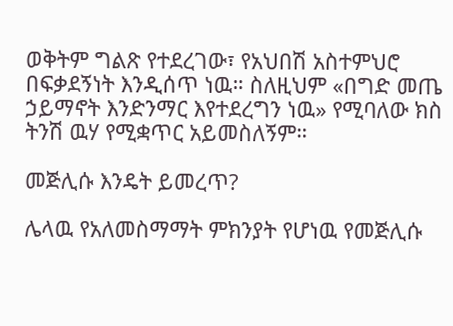ወቅትም ግልጽ የተደረገው፣ የአህበሽ አስተምህሮ በፍቃደኝነት እንዲሰጥ ነዉ። ስለዚህም «በግድ መጤ ኃይማኖት እንድንማር እየተደረግን ነዉ» የሚባለው ክስ ትንሽ ዉሃ የሚቋጥር አይመስለኝም።

መጅሊሱ እንዴት ይመረጥ?

ሌላዉ የአለመስማማት ምክንያት የሆነዉ የመጅሊሱ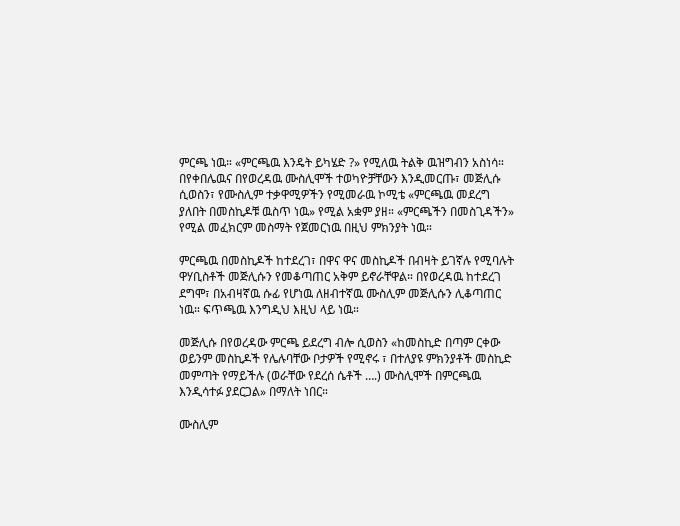ምርጫ ነዉ። «ምርጫዉ እንዴት ይካሄድ ?» የሚለዉ ትልቅ ዉዝግብን አስነሳ። በየቀበሌዉና በየወረዳዉ ሙስሊሞች ተወካዮቻቸውን እንዲመርጡ፣ መጅሊሱ ሲወስን፣ የሙስሊም ተቃዋሚዎችን የሚመራዉ ኮሚቴ «ምርጫዉ መደረግ ያለበት በመስኪዶቹ ዉስጥ ነዉ» የሚል አቋም ያዘ። «ምርጫችን በመስጊዳችን» የሚል መፈክርም መስማት የጀመርነዉ በዚህ ምክንያት ነዉ።

ምርጫዉ በመስኪዶች ከተደረገ፣ በዋና ዋና መስኪዶች በብዛት ይገኛሉ የሚባሉት ዋሃቢስቶች መጅሊሱን የመቆጣጠር አቅም ይኖራቸዋል። በየወረዳዉ ከተደረገ ደግሞ፣ በአብዛኛዉ ሱፊ የሆነዉ ለዘብተኛዉ ሙስሊም መጅሊሱን ሊቆጣጠር ነዉ። ፍጥጫዉ እንግዲህ እዚህ ላይ ነዉ።

መጅሊሱ በየወረዳው ምርጫ ይደረግ ብሎ ሲወስን «ከመስኪድ በጣም ርቀው ወይንም መስኪዶች የሌሉባቸው ቦታዎች የሚኖሩ ፣ በተለያዩ ምክንያቶች መስኪድ መምጣት የማይችሉ (ወራቸው የደረሰ ሴቶች ….) ሙስሊሞች በምርጫዉ እንዲሳተፉ ያደርጋል» በማለት ነበር።

ሙስሊም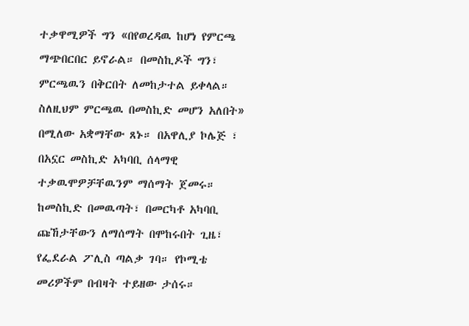ተቃዋሚዎች ግን «በየወረዳዉ ከሆነ የምርጫ ማጭበርበር ይኖራል። በመስኪዶች ግን፣ ምርጫዉን በቅርበት ለመከታተል ይቀላል። ስለዚህም ምርጫዉ በመስኪድ መሆን አለበት» በሚለው አቋማቸው ጸኑ። በአዋሊያ ኮሌጅ ፣ በአኗር መስኪድ አካባቢ ሰላማዊ ተቃዉሞዎቻቸዉንም ማሰማት ጀመሩ። ከመስኪድ በመዉጣት፣ በመርካቶ አካባቢ ጩኸታቸውን ለማሰማት በሞከሩበት ጊዜ፣ የፌደራል ፖሊስ ጣልቃ ገባ። የኮሚቴ መሪዎችም በብዛት ተይዘው ታሰሩ።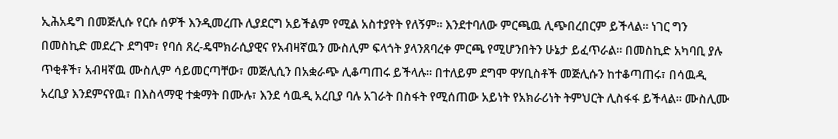ኢሕአዴግ በመጅሊሱ የርሱ ሰዎች እንዲመረጡ ሊያደርግ አይችልም የሚል አስተያየት የለኝም። እንደተባለው ምርጫዉ ሊጭበረበርም ይችላል። ነገር ግን በመስኪድ መደረጉ ደግሞ፣ የባሰ ጸረ-ዴሞክራሲያዊና የአብዛኛዉን ሙስሊም ፍላጎት ያላንጸባረቀ ምርጫ የሚሆንበትን ሁኔታ ይፈጥራል። በመስኪድ አካባቢ ያሉ ጥቂቶች፣ አብዛኛዉ ሙስሊም ሳይመርጣቸው፣ መጅሊሲን በአቋራጭ ሊቆጣጠሩ ይችላሉ። በተለይም ደግሞ ዋሃቢስቶች መጅሊሱን ከተቆጣጠሩ፣ በሳዉዲ አረቢያ እንደምናየዉ፣ በእስላማዊ ተቋማት በሙሉ፣ እንደ ሳዉዲ አረቢያ ባሉ አገራት በስፋት የሚሰጠው አይነት የአክራሪነት ትምህርት ሊስፋፋ ይችላል። ሙስሊሙ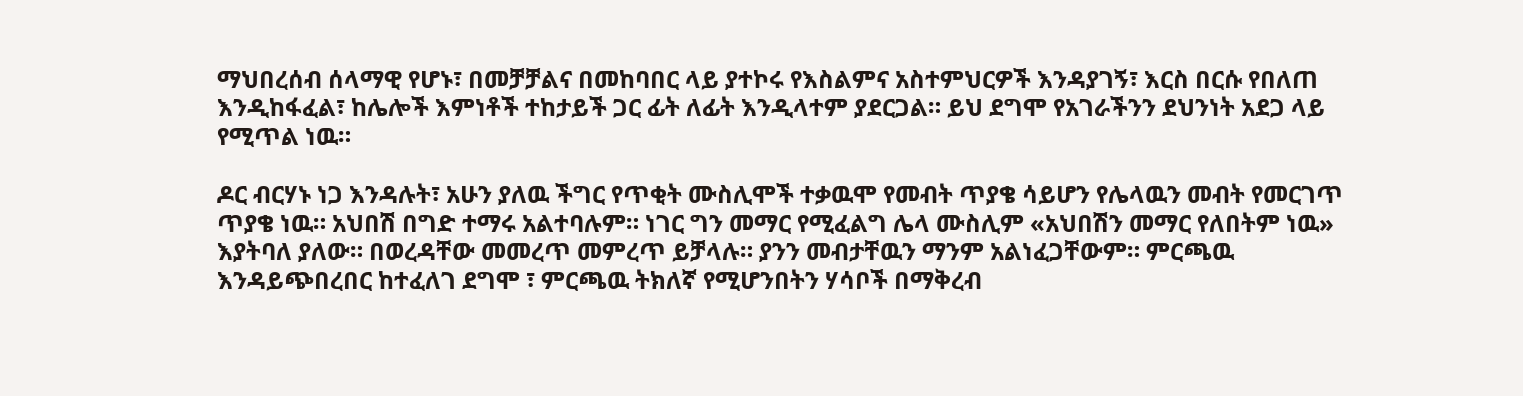ማህበረሰብ ሰላማዊ የሆኑ፣ በመቻቻልና በመከባበር ላይ ያተኮሩ የእስልምና አስተምህርዎች እንዳያገኝ፣ እርስ በርሱ የበለጠ እንዲከፋፈል፣ ከሌሎች እምነቶች ተከታይች ጋር ፊት ለፊት እንዲላተም ያደርጋል። ይህ ደግሞ የአገራችንን ደህንነት አደጋ ላይ የሚጥል ነዉ።

ዶር ብርሃኑ ነጋ እንዳሉት፣ አሁን ያለዉ ችግር የጥቂት ሙስሊሞች ተቃዉሞ የመብት ጥያቄ ሳይሆን የሌላዉን መብት የመርገጥ ጥያቄ ነዉ። አህበሽ በግድ ተማሩ አልተባሉም። ነገር ግን መማር የሚፈልግ ሌላ ሙስሊም «አህበሽን መማር የለበትም ነዉ» እያትባለ ያለው። በወረዳቸው መመረጥ መምረጥ ይቻላሉ። ያንን መብታቸዉን ማንም አልነፈጋቸውም። ምርጫዉ እንዳይጭበረበር ከተፈለገ ደግሞ ፣ ምርጫዉ ትክለኛ የሚሆንበትን ሃሳቦች በማቅረብ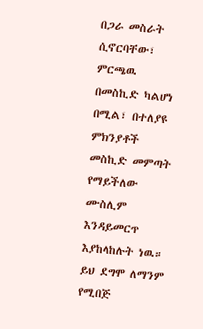በጋራ መስራት ሲኖርባቸው፣ ምርጫዉ በመስኪድ ካልሆነ በሚል፣ በተለያዩ ምክንያቶች መስኪድ መምጣት የማይችለው ሙስሊም እንዳይመርጥ እያከላከሉት ነዉ። ይህ ደግሞ ለማንም የሚበጅ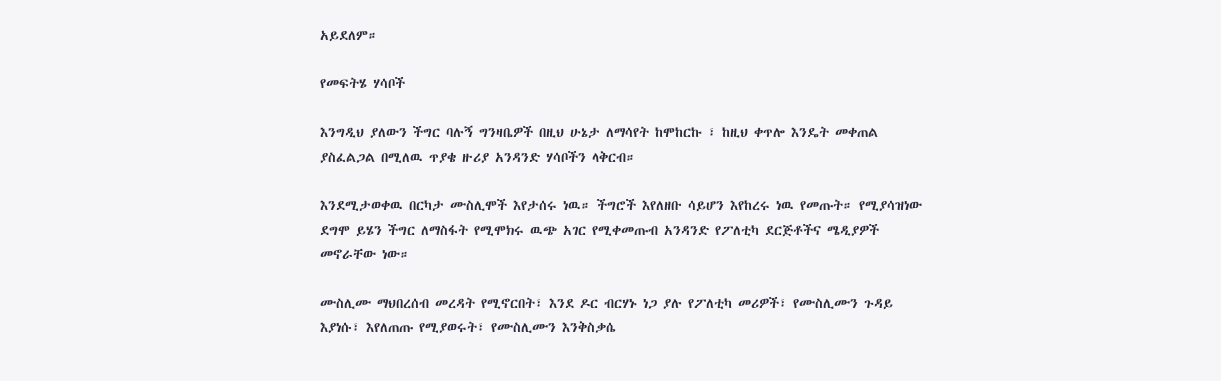አይደለም።

የመፍትሄ ሃሳቦች

እንግዲህ ያለውን ችግር ባሉኝ ግንዛቤዎች በዚህ ሁኔታ ለማሳየት ከሞከርኩ ፣ ከዚህ ቀጥሎ እንዴት መቀጠል ያስፈልጋል በሚለዉ ጥያቄ ዙሪያ አንዳንድ ሃሳቦችን ላቅርብ።

እንደሚታወቀዉ በርካታ ሙስሊሞች እየታሰሩ ነዉ። ችግሮች እየለዘቡ ሳይሆን እየከረሩ ነዉ የመጡት። የሚያሳዝነው ደግሞ ይሄን ችግር ለማስፋት የሚሞክሩ ዉጭ አገር የሚቀመጡብ አንዳንድ የፖለቲካ ደርጅቶችና ሜዲያዎች መኖራቸው ነው።

ሙስሊሙ ማህበረሰብ መረዳት የሚኖርበት፣ እንደ ዶር ብርሃኑ ነጋ ያሉ የፖለቲካ መሪዎች፣ የሙስሊሙን ጉዳይ እያነሱ፣ እየለጠጡ የሚያወሩት፣ የሙስሊሙን እንቅስቃሴ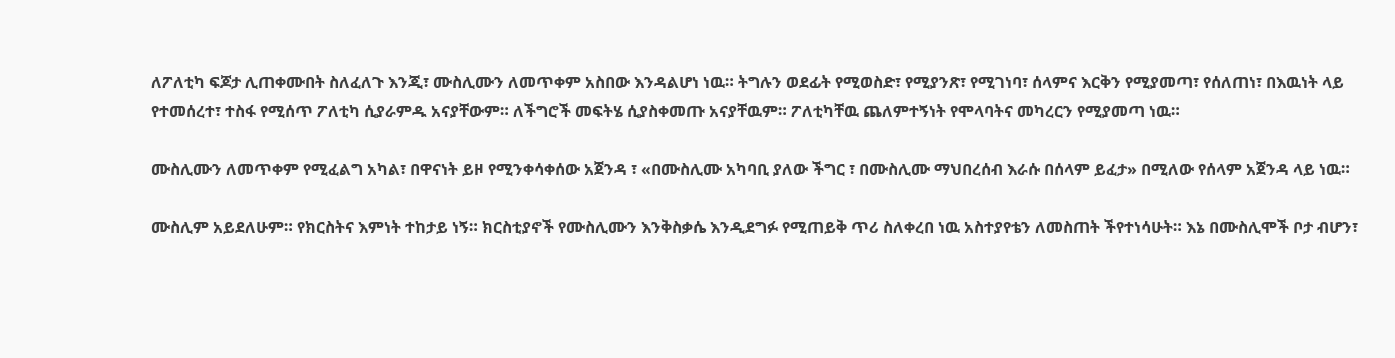ለፖለቲካ ፍጆታ ሊጠቀሙበት ስለፈለጉ እንጂ፣ ሙስሊሙን ለመጥቀም አስበው እንዳልሆነ ነዉ። ትግሉን ወደፊት የሚወስድ፣ የሚያንጽ፣ የሚገነባ፣ ሰላምና እርቅን የሚያመጣ፣ የሰለጠነ፣ በእዉነት ላይ የተመሰረተ፣ ተስፋ የሚሰጥ ፖለቲካ ሲያራምዱ አናያቸውም። ለችግሮች መፍትሄ ሲያስቀመጡ አናያቸዉም። ፖለቲካቸዉ ጨለምተኝነት የሞላባትና መካረርን የሚያመጣ ነዉ።

ሙስሊሙን ለመጥቀም የሚፈልግ አካል፣ በዋናነት ይዞ የሚንቀሳቀሰው አጀንዳ ፣ «በሙስሊሙ አካባቢ ያለው ችግር ፣ በሙስሊሙ ማህበረሰብ እራሱ በሰላም ይፈታ» በሚለው የሰላም አጀንዳ ላይ ነዉ።

ሙስሊም አይደለሁም። የክርስትና እምነት ተከታይ ነኝ። ክርስቲያኖች የሙስሊሙን እንቅስቃሴ እንዲደግፉ የሚጠይቅ ጥሪ ስለቀረበ ነዉ አስተያየቴን ለመስጠት ችየተነሳሁት። እኔ በሙስሊሞች ቦታ ብሆን፣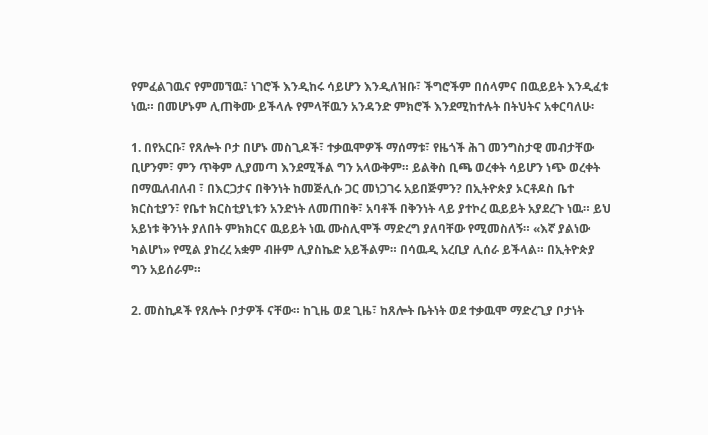የምፈልገዉና የምመኘዉ፣ ነገሮች እንዲከሩ ሳይሆን እንዲለዝቡ፣ ችግሮችም በሰላምና በዉይይት እንዲፈቱ ነዉ። በመሆኑም ሊጠቅሙ ይችላሉ የምላቸዉን አንዳንድ ምክሮች እንደሚከተሉት በትህትና አቀርባለሁ፡

1. በየአርቡ፣ የጸሎት ቦታ በሆኑ መስጊዶች፣ ተቃዉሞዎች ማሰማቱ፣ የዜጎች ሕገ መንግስታዊ መብታቸው ቢሆንም፣ ምን ጥቅም ሊያመጣ እንደሚችል ግን አላውቅም። ይልቅስ ቢጫ ወረቀት ሳይሆን ነጭ ወረቀት በማዉለብለብ ፣ በእርጋታና በቅንነት ከመጅሊሱ ጋር መነጋገሩ አይበጅምን? በኢትዮጵያ ኦርቶዶስ ቤተ ክርስቲያን፣ የቤተ ክርስቲያኒቱን አንድነት ለመጠበቅ፣ አባቶች በቅንነት ላይ ያተኮረ ዉይይት አያደረጉ ነዉ። ይህ አይነቱ ቅንነት ያለበት ምክክርና ዉይይት ነዉ ሙስሊሞች ማድረግ ያለባቸው የሚመስለኝ። «እኛ ያልነው ካልሆነ» የሚል ያከረረ አቋም ብዙም ሊያስኬድ አይችልም። በሳዉዲ አረቢያ ሊሰራ ይችላል። በኢትዮጵያ ግን አይሰራም።

2. መስኪዶች የጸሎት ቦታዎች ናቸው። ከጊዜ ወደ ጊዜ፣ ከጸሎት ቤትነት ወደ ተቃዉሞ ማድረጊያ ቦታነት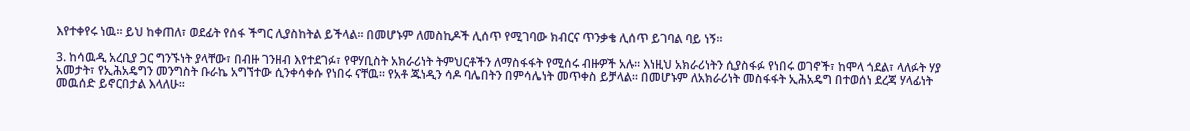እየተቀየሩ ነዉ። ይህ ከቀጠለ፣ ወደፊት የሰፋ ችግር ሊያስከትል ይችላል። በመሆኑም ለመስኪዶች ሊሰጥ የሚገባው ክብርና ጥንቃቄ ሊሰጥ ይገባል ባይ ነኝ።

3. ከሳዉዲ አረቢያ ጋር ግንኙነት ያላቸው፣ በብዙ ገንዘብ እየተደገፉ፣ የዋሃቢስት አክራሪነት ትምህርቶችን ለማስፋፋት የሚሰሩ ብዙዎች አሉ። እነዚህ አክራሪነትን ሲያስፋፉ የነበሩ ወገኖች፣ ከሞላ ጎደል፣ ላለፉት ሃያ አመታት፣ የኢሕአዴግን መንግስት ቡራኬ አግኘተው ሲንቀሳቀሱ የነበሩ ናቸዉ። የአቶ ጁነዲን ሳዶ ባሌበትን በምሳሌነት መጥቀስ ይቻላል። በመሆኑም ለአክራሪነት መስፋፋት ኢሕአዴግ በተወሰነ ደረጃ ሃላፊነት መዉሰድ ይኖርበታል እላለሁ።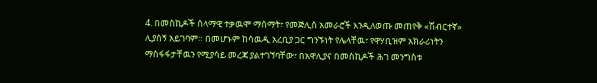4. በመስኪዶች ሰላማዊ ተቃዉሞ ማሰማት፣ የመጅሊስ አመራሮች እንዲለወጡ መጠየቅ «ሽብርተኛ» ሊያሰኝ አይገባም። በመሆኑም ከሳዉዲ አረቢያ ጋር ግንኙነት የሌላቸዉ፣ የዋሃቢዝም አክራሪነትን ማስፋፋታቸዉን የሚያሳይ መረጃ ያልተገኘባቸው፣ በአዋሊያና በመስኪዶች ሕገ መንግስቱ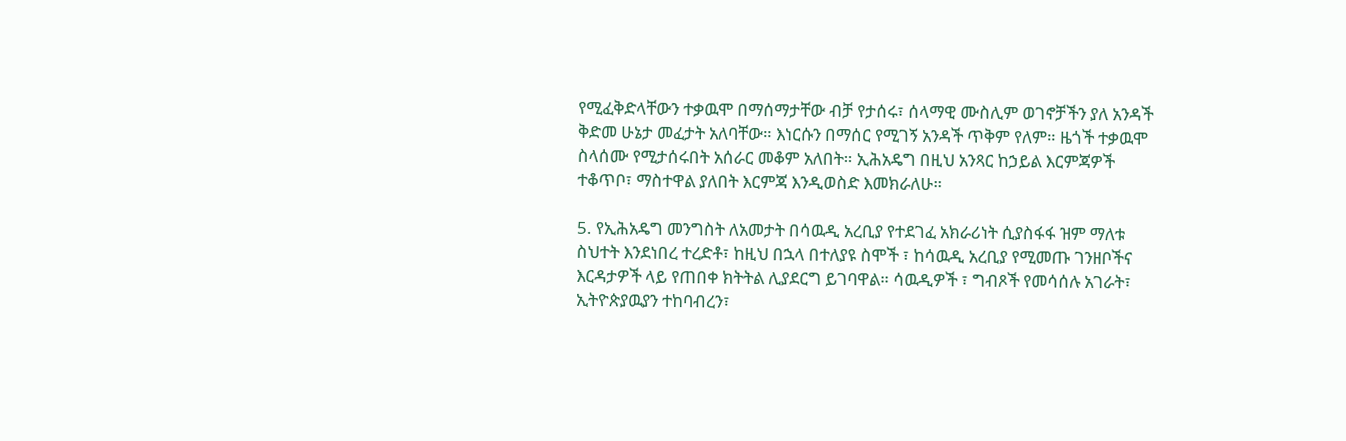የሚፈቅድላቸውን ተቃዉሞ በማሰማታቸው ብቻ የታሰሩ፣ ሰላማዊ ሙስሊም ወገኖቻችን ያለ አንዳች ቅድመ ሁኔታ መፈታት አለባቸው። እነርሱን በማሰር የሚገኝ አንዳች ጥቅም የለም። ዜጎች ተቃዉሞ ስላሰሙ የሚታሰሩበት አሰራር መቆም አለበት። ኢሕአዴግ በዚህ አንጻር ከኃይል እርምጃዎች ተቆጥቦ፣ ማስተዋል ያለበት እርምጃ እንዲወስድ እመክራለሁ።

5. የኢሕአዴግ መንግስት ለአመታት በሳዉዲ አረቢያ የተደገፈ አክራሪነት ሲያስፋፋ ዝም ማለቱ ስህተት እንደነበረ ተረድቶ፣ ከዚህ በኋላ በተለያዩ ስሞች ፣ ከሳዉዲ አረቢያ የሚመጡ ገንዘቦችና እርዳታዎች ላይ የጠበቀ ክትትል ሊያደርግ ይገባዋል። ሳዉዲዎች ፣ ግብጾች የመሳሰሉ አገራት፣ ኢትዮጵያዉያን ተከባብረን፣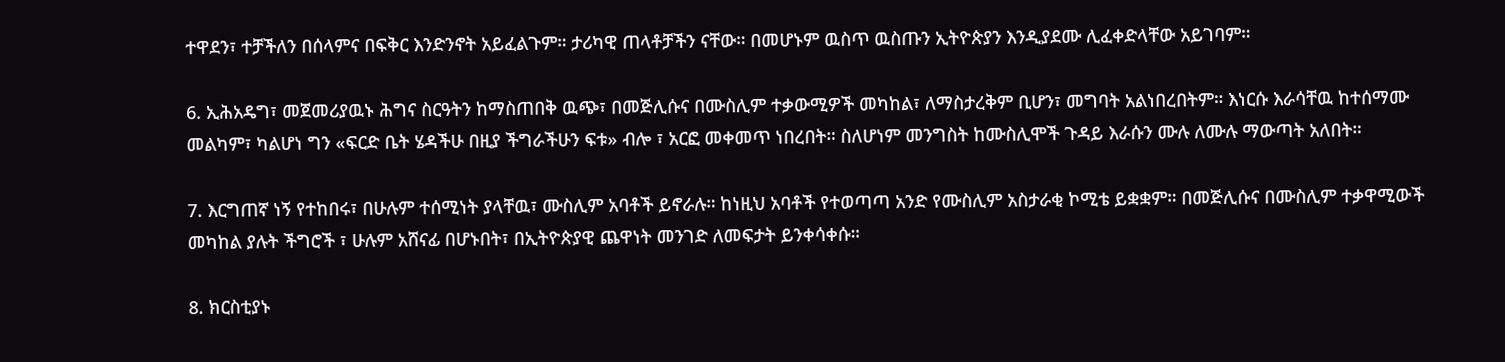ተዋደን፣ ተቻችለን በሰላምና በፍቅር እንድንኖት አይፈልጉም። ታሪካዊ ጠላቶቻችን ናቸው። በመሆኑም ዉስጥ ዉስጡን ኢትዮጵያን እንዲያደሙ ሊፈቀድላቸው አይገባም።

6. ኢሕአዴግ፣ መጀመሪያዉኑ ሕግና ስርዓትን ከማስጠበቅ ዉጭ፣ በመጅሊሱና በሙስሊም ተቃውሚዎች መካከል፣ ለማስታረቅም ቢሆን፣ መግባት አልነበረበትም። እነርሱ እራሳቸዉ ከተሰማሙ መልካም፣ ካልሆነ ግን «ፍርድ ቤት ሄዳችሁ በዚያ ችግራችሁን ፍቱ» ብሎ ፣ አርፎ መቀመጥ ነበረበት። ስለሆነም መንግስት ከሙስሊሞች ጉዳይ እራሱን ሙሉ ለሙሉ ማውጣት አለበት።

7. እርግጠኛ ነኝ የተከበሩ፣ በሁሉም ተሰሚነት ያላቸዉ፣ ሙስሊም አባቶች ይኖራሉ። ከነዚህ አባቶች የተወጣጣ አንድ የሙስሊም አስታራቂ ኮሚቴ ይቋቋም። በመጅሊሱና በሙስሊም ተቃዋሚውች መካከል ያሉት ችግሮች ፣ ሁሉም አሸናፊ በሆኑበት፣ በኢትዮጵያዊ ጨዋነት መንገድ ለመፍታት ይንቀሳቀሱ።

8. ክርስቲያኑ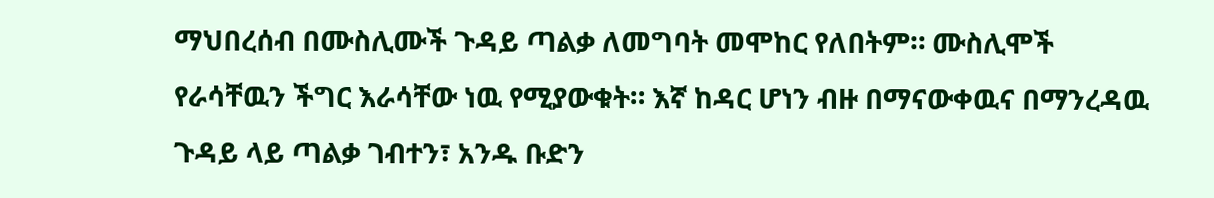ማህበረሰብ በሙስሊሙች ጉዳይ ጣልቃ ለመግባት መሞከር የለበትም። ሙስሊሞች የራሳቸዉን ችግር እራሳቸው ነዉ የሚያውቁት። እኛ ከዳር ሆነን ብዙ በማናውቀዉና በማንረዳዉ ጉዳይ ላይ ጣልቃ ገብተን፣ አንዱ ቡድን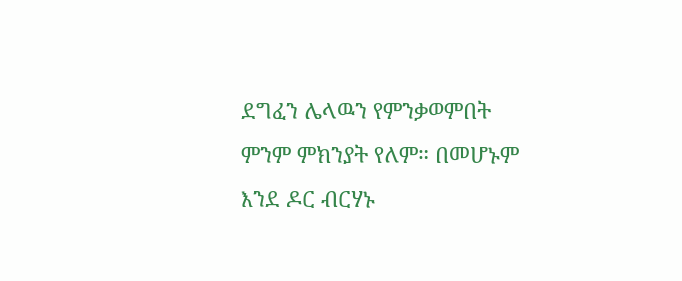ደግፈን ሌላዉን የምንቃወምበት ምንም ምክንያት የለም። በመሆኑም እንደ ዶር ብርሃኑ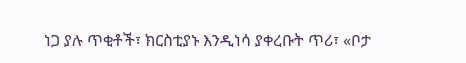ነጋ ያሉ ጥቂቶች፣ ክርስቲያኑ እንዲነሳ ያቀረቡት ጥሪ፣ «ቦታ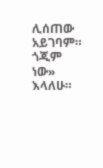ሊሰጠው አይገባም። ጎጂም ነው» እላለሁ።